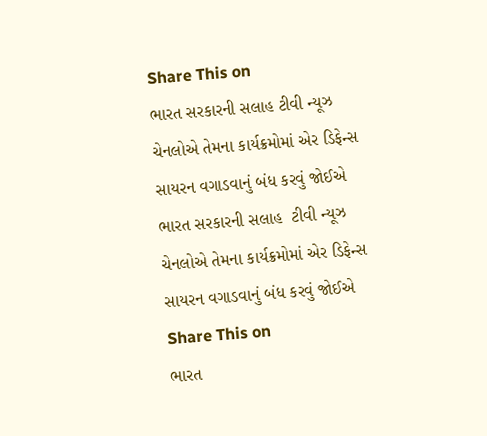Share This on
ભારત સરકારની સલાહ ટીવી ન્યૂઝ ચેનલોએ તેમના કાર્યક્રમોમાં એર ડિફેન્સ સાયરન વગાડવાનું બંધ કરવું જોઈએ
ભારત સરકારની સલાહ  ટીવી ન્યૂઝ ચેનલોએ તેમના કાર્યક્રમોમાં એર ડિફેન્સ સાયરન વગાડવાનું બંધ કરવું જોઈએ
Share This on
ભારત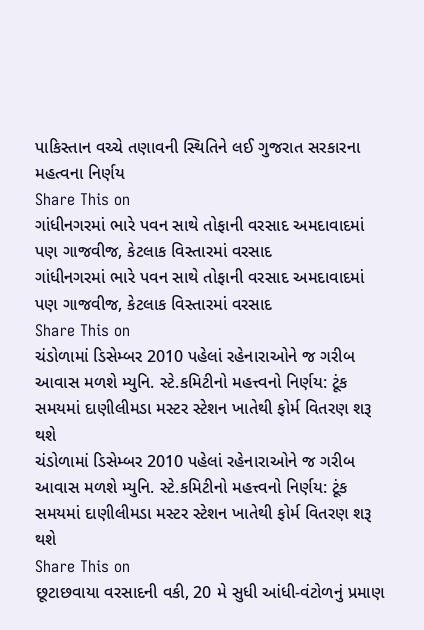પાકિસ્તાન વચ્ચે તણાવની સ્થિતિને લઈ ગુજરાત સરકારના મહત્વના નિર્ણય
Share This on
ગાંધીનગરમાં ભારે પવન સાથે તોફાની વરસાદ અમદાવાદમાં પણ ગાજવીજ, કેટલાક વિસ્તારમાં વરસાદ
ગાંધીનગરમાં ભારે પવન સાથે તોફાની વરસાદ અમદાવાદમાં પણ ગાજવીજ, કેટલાક વિસ્તારમાં વરસાદ
Share This on
ચંડોળામાં ડિસેમ્બર 2010 પહેલાં રહેનારાઓને જ ગરીબ આવાસ મળશે મ્યુનિ. સ્ટે.કમિટીનો મહત્ત્વનો નિર્ણય: ટૂંક સમયમાં દાણીલીમડા મસ્ટર સ્ટેશન ખાતેથી ફોર્મ વિતરણ શરૂ થશે
ચંડોળામાં ડિસેમ્બર 2010 પહેલાં રહેનારાઓને જ ગરીબ આવાસ મળશે મ્યુનિ. સ્ટે.કમિટીનો મહત્ત્વનો નિર્ણય: ટૂંક સમયમાં દાણીલીમડા મસ્ટર સ્ટેશન ખાતેથી ફોર્મ વિતરણ શરૂ થશે
Share This on
છૂટાછવાયા વરસાદની વકી, 20 મે સુધી આંધી-વંટોળનું પ્રમાણ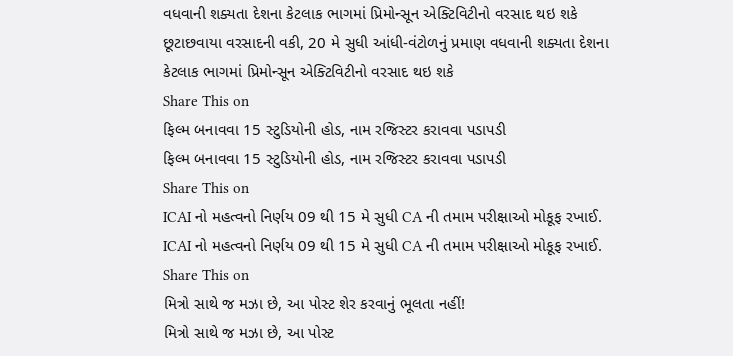વધવાની શક્યતા દેશના કેટલાક ભાગમાં પ્રિમોન્સૂન એક્ટિવિટીનો વરસાદ થઇ શકે
છૂટાછવાયા વરસાદની વકી, 20 મે સુધી આંધી-વંટોળનું પ્રમાણ વધવાની શક્યતા દેશના કેટલાક ભાગમાં પ્રિમોન્સૂન એક્ટિવિટીનો વરસાદ થઇ શકે
Share This on
ફિલ્મ બનાવવા 15 સ્ટુડિયોની હોડ, નામ રજિસ્ટર કરાવવા પડાપડી
ફિલ્મ બનાવવા 15 સ્ટુડિયોની હોડ, નામ રજિસ્ટર કરાવવા પડાપડી
Share This on
ICAI નો મહત્વનો નિર્ણય 09 થી 15 મે સુધી CA ની તમામ પરીક્ષાઓ મોકૂફ રખાઈ.
ICAI નો મહત્વનો નિર્ણય 09 થી 15 મે સુધી CA ની તમામ પરીક્ષાઓ મોકૂફ રખાઈ.
Share This on
મિત્રો સાથે જ મઝા છે, આ પોસ્ટ શેર કરવાનું ભૂલતા નહીં!
મિત્રો સાથે જ મઝા છે, આ પોસ્ટ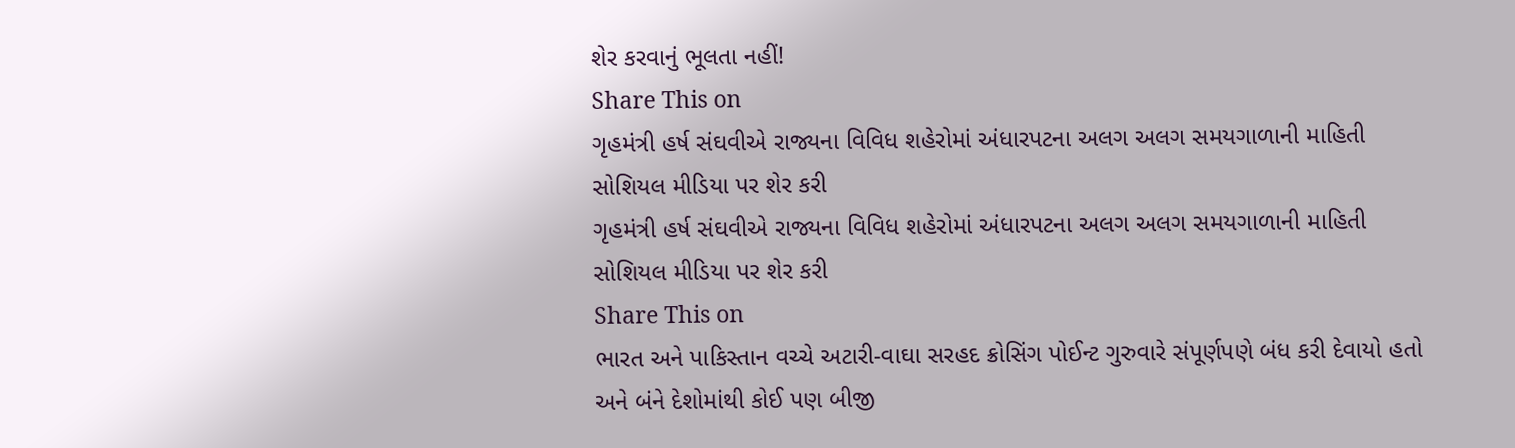શેર કરવાનું ભૂલતા નહીં!
Share This on
ગૃહમંત્રી હર્ષ સંઘવીએ રાજ્યના વિવિધ શહેરોમાં અંધારપટના અલગ અલગ સમયગાળાની માહિતી સોશિયલ મીડિયા પર શેર કરી
ગૃહમંત્રી હર્ષ સંઘવીએ રાજ્યના વિવિધ શહેરોમાં અંધારપટના અલગ અલગ સમયગાળાની માહિતી સોશિયલ મીડિયા પર શેર કરી
Share This on
ભારત અને પાકિસ્તાન વચ્ચે અટારી-વાઘા સરહદ ક્રોસિંગ પોઈન્ટ ગુરુવારે સંપૂર્ણપણે બંધ કરી દેવાયો હતો અને બંને દેશોમાંથી કોઈ પણ બીજી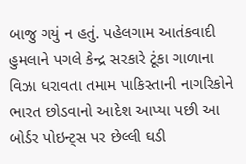બાજુ ગયું ન હતું. પહેલગામ આતંકવાદી હુમલાને પગલે કેન્દ્ર સરકારે ટૂંકા ગાળાના વિઝા ધરાવતા તમામ પાકિસ્તાની નાગરિકોને ભારત છોડવાનો આદેશ આપ્યા પછી આ બોર્ડર પોઇન્ટ્સ પર છેલ્લી ઘડી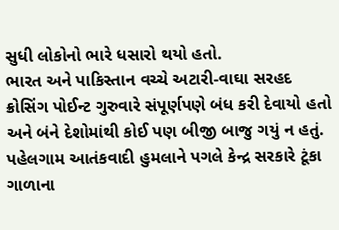સુધી લોકોનો ભારે ધસારો થયો હતો.
ભારત અને પાકિસ્તાન વચ્ચે અટારી-વાઘા સરહદ ક્રોસિંગ પોઈન્ટ ગુરુવારે સંપૂર્ણપણે બંધ કરી દેવાયો હતો અને બંને દેશોમાંથી કોઈ પણ બીજી બાજુ ગયું ન હતું. પહેલગામ આતંકવાદી હુમલાને પગલે કેન્દ્ર સરકારે ટૂંકા ગાળાના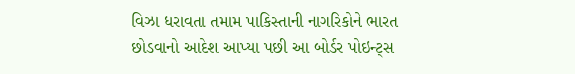વિઝા ધરાવતા તમામ પાકિસ્તાની નાગરિકોને ભારત છોડવાનો આદેશ આપ્યા પછી આ બોર્ડર પોઇન્ટ્સ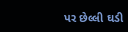પર છેલ્લી ઘડી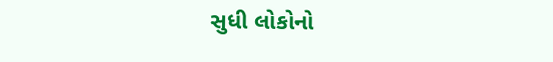સુધી લોકોનો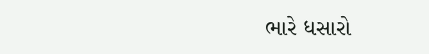ભારે ધસારો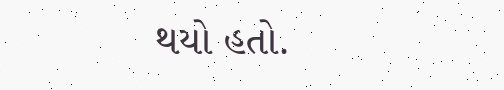થયો હતો.